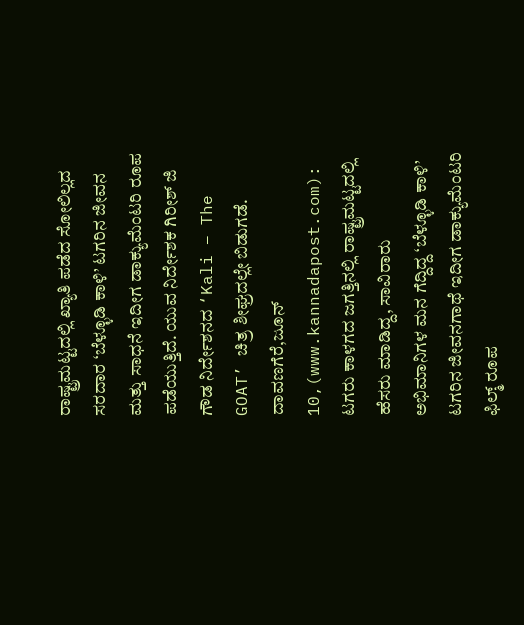ರಾಷ್ಟ್ರಮಟ್ಟದಲ್ಲಿ ಖ್ಯಾತಿ ಪಡೆದ ಸೋಲಿಲ್ಲದ ಸರದಾರ ‘ಬೆಳ್ಳೂಡಿ ಕಾಳಿ’ ಟಗರಿನ ಜೀವನ ಮತ್ತು ಸಾಧನೆ ಇದೀಗ ಡಾಕ್ಯುಮೆಂಟರಿ ರೂಪ ಪಡೆಯುತ್ತಿದೆ. ಯುವ ನಿರ್ದೇಶಕ ಗಿರೀಶ್ ಜಿ ಗೌಡ ನಿರ್ದೇಶನದ ‘Kali – The GOAT’ ಚಿತ್ರ ಶೀಘ್ರದಲ್ಲೇ ಬಿಡುಗಡೆ.
ದಾವಣಗೆರೆ,ಜೂನ್ 10,(www.kannadapost.com): ಟಗರು ಕಾಳಗದ ಜಗತ್ತಿನಲ್ಲಿ ರಾಷ್ಟ್ರಮಟ್ಟದಲ್ಲಿ ಹೆಸರು ಮಾಡಿದ್ದ, ಸಾವಿರಾರು ಅಭಿಮಾನಿಗಳ ಮನ ಗೆದ್ದಿದ್ದ ‘ಬೆಳ್ಳೂಡಿ ಕಾಳಿ’ ಟಗರಿನ ಜೀವನಗಾಥೆ ಇದೀಗ ಡಾಕ್ಯುಮೆಂಟರಿ ಫಿಲ್ಮ್ ರೂಪ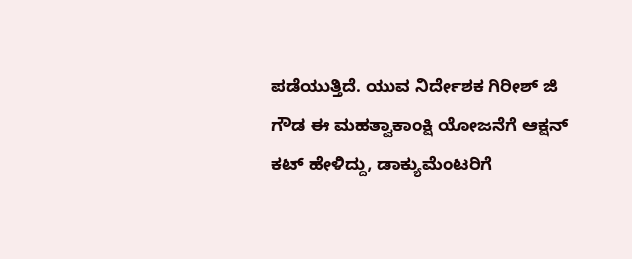ಪಡೆಯುತ್ತಿದೆ. ಯುವ ನಿರ್ದೇಶಕ ಗಿರೀಶ್ ಜಿ ಗೌಡ ಈ ಮಹತ್ವಾಕಾಂಕ್ಷಿ ಯೋಜನೆಗೆ ಆಕ್ಷನ್ ಕಟ್ ಹೇಳಿದ್ದು, ಡಾಕ್ಯುಮೆಂಟರಿಗೆ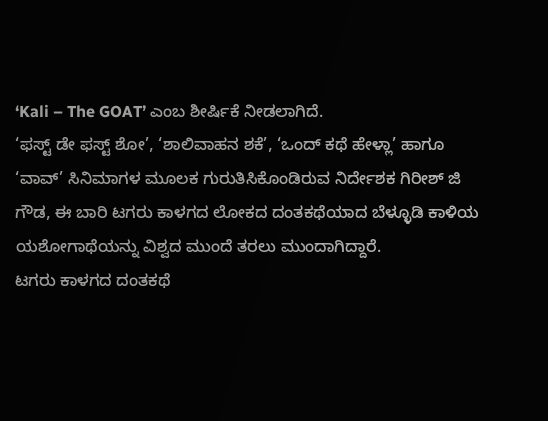‘Kali – The GOAT’ ಎಂಬ ಶೀರ್ಷಿಕೆ ನೀಡಲಾಗಿದೆ.
‘ಫಸ್ಟ್ ಡೇ ಫಸ್ಟ್ ಶೋ’, ‘ಶಾಲಿವಾಹನ ಶಕೆ’, ‘ಒಂದ್ ಕಥೆ ಹೇಳ್ಲಾ’ ಹಾಗೂ ‘ವಾವ್’ ಸಿನಿಮಾಗಳ ಮೂಲಕ ಗುರುತಿಸಿಕೊಂಡಿರುವ ನಿರ್ದೇಶಕ ಗಿರೀಶ್ ಜಿ ಗೌಡ, ಈ ಬಾರಿ ಟಗರು ಕಾಳಗದ ಲೋಕದ ದಂತಕಥೆಯಾದ ಬೆಳ್ಳೂಡಿ ಕಾಳಿಯ ಯಶೋಗಾಥೆಯನ್ನು ವಿಶ್ವದ ಮುಂದೆ ತರಲು ಮುಂದಾಗಿದ್ದಾರೆ.
ಟಗರು ಕಾಳಗದ ದಂತಕಥೆ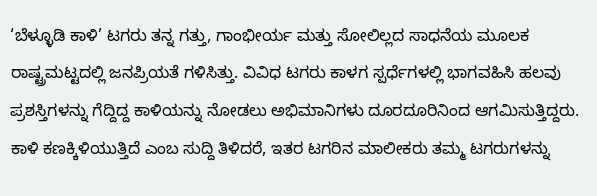‘ಬೆಳ್ಳೂಡಿ ಕಾಳಿ’ ಟಗರು ತನ್ನ ಗತ್ತು, ಗಾಂಭೀರ್ಯ ಮತ್ತು ಸೋಲಿಲ್ಲದ ಸಾಧನೆಯ ಮೂಲಕ ರಾಷ್ಟ್ರಮಟ್ಟದಲ್ಲಿ ಜನಪ್ರಿಯತೆ ಗಳಿಸಿತ್ತು. ವಿವಿಧ ಟಗರು ಕಾಳಗ ಸ್ಪರ್ಧೆಗಳಲ್ಲಿ ಭಾಗವಹಿಸಿ ಹಲವು ಪ್ರಶಸ್ತಿಗಳನ್ನು ಗೆದ್ದಿದ್ದ ಕಾಳಿಯನ್ನು ನೋಡಲು ಅಭಿಮಾನಿಗಳು ದೂರದೂರಿನಿಂದ ಆಗಮಿಸುತ್ತಿದ್ದರು.
ಕಾಳಿ ಕಣಕ್ಕಿಳಿಯುತ್ತಿದೆ ಎಂಬ ಸುದ್ದಿ ತಿಳಿದರೆ, ಇತರ ಟಗರಿನ ಮಾಲೀಕರು ತಮ್ಮ ಟಗರುಗಳನ್ನು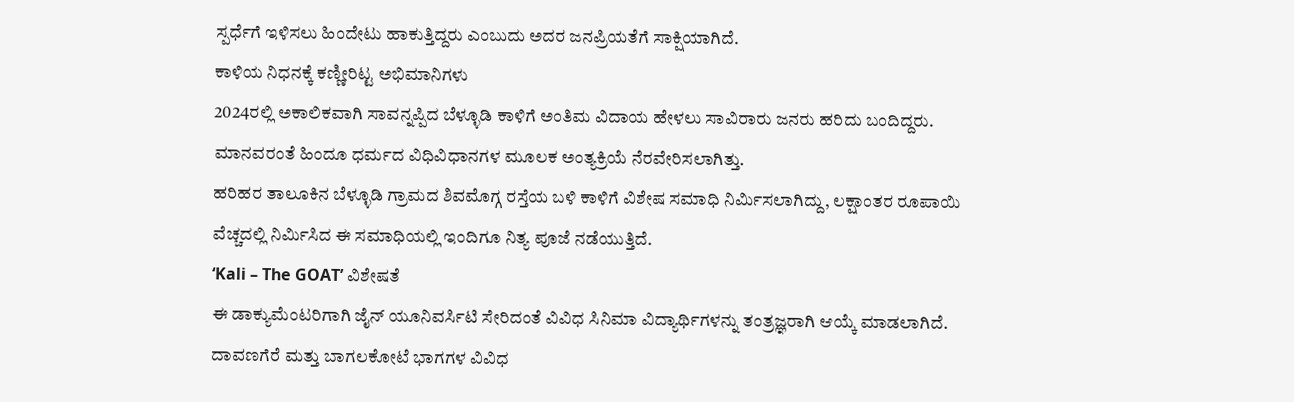ಸ್ಪರ್ಧೆಗೆ ಇಳಿಸಲು ಹಿಂದೇಟು ಹಾಕುತ್ತಿದ್ದರು ಎಂಬುದು ಅದರ ಜನಪ್ರಿಯತೆಗೆ ಸಾಕ್ಷಿಯಾಗಿದೆ.
ಕಾಳಿಯ ನಿಧನಕ್ಕೆ ಕಣ್ಣೀರಿಟ್ಟ ಅಭಿಮಾನಿಗಳು
2024ರಲ್ಲಿ ಅಕಾಲಿಕವಾಗಿ ಸಾವನ್ನಪ್ಪಿದ ಬೆಳ್ಳೂಡಿ ಕಾಳಿಗೆ ಅಂತಿಮ ವಿದಾಯ ಹೇಳಲು ಸಾವಿರಾರು ಜನರು ಹರಿದು ಬಂದಿದ್ದರು. ಮಾನವರಂತೆ ಹಿಂದೂ ಧರ್ಮದ ವಿಧಿವಿಧಾನಗಳ ಮೂಲಕ ಅಂತ್ಯಕ್ರಿಯೆ ನೆರವೇರಿಸಲಾಗಿತ್ತು.
ಹರಿಹರ ತಾಲೂಕಿನ ಬೆಳ್ಳೂಡಿ ಗ್ರಾಮದ ಶಿವಮೊಗ್ಗ ರಸ್ತೆಯ ಬಳಿ ಕಾಳಿಗೆ ವಿಶೇಷ ಸಮಾಧಿ ನಿರ್ಮಿಸಲಾಗಿದ್ದು, ಲಕ್ಷಾಂತರ ರೂಪಾಯಿ ವೆಚ್ಚದಲ್ಲಿ ನಿರ್ಮಿಸಿದ ಈ ಸಮಾಧಿಯಲ್ಲಿ ಇಂದಿಗೂ ನಿತ್ಯ ಪೂಜೆ ನಡೆಯುತ್ತಿದೆ.
‘Kali – The GOAT’ ವಿಶೇಷತೆ
ಈ ಡಾಕ್ಯುಮೆಂಟರಿಗಾಗಿ ಜೈನ್ ಯೂನಿವರ್ಸಿಟಿ ಸೇರಿದಂತೆ ವಿವಿಧ ಸಿನಿಮಾ ವಿದ್ಯಾರ್ಥಿಗಳನ್ನು ತಂತ್ರಜ್ಞರಾಗಿ ಆಯ್ಕೆ ಮಾಡಲಾಗಿದೆ. ದಾವಣಗೆರೆ ಮತ್ತು ಬಾಗಲಕೋಟೆ ಭಾಗಗಳ ವಿವಿಧ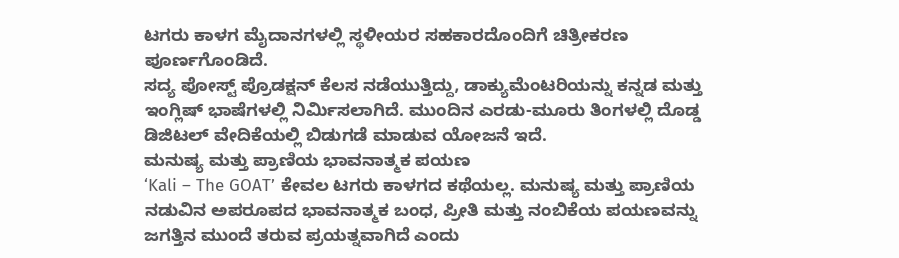ಟಗರು ಕಾಳಗ ಮೈದಾನಗಳಲ್ಲಿ ಸ್ಥಳೀಯರ ಸಹಕಾರದೊಂದಿಗೆ ಚಿತ್ರೀಕರಣ ಪೂರ್ಣಗೊಂಡಿದೆ.
ಸದ್ಯ ಪೋಸ್ಟ್ ಪ್ರೊಡಕ್ಷನ್ ಕೆಲಸ ನಡೆಯುತ್ತಿದ್ದು, ಡಾಕ್ಯುಮೆಂಟರಿಯನ್ನು ಕನ್ನಡ ಮತ್ತು ಇಂಗ್ಲಿಷ್ ಭಾಷೆಗಳಲ್ಲಿ ನಿರ್ಮಿಸಲಾಗಿದೆ. ಮುಂದಿನ ಎರಡು-ಮೂರು ತಿಂಗಳಲ್ಲಿ ದೊಡ್ಡ ಡಿಜಿಟಲ್ ವೇದಿಕೆಯಲ್ಲಿ ಬಿಡುಗಡೆ ಮಾಡುವ ಯೋಜನೆ ಇದೆ.
ಮನುಷ್ಯ ಮತ್ತು ಪ್ರಾಣಿಯ ಭಾವನಾತ್ಮಕ ಪಯಣ
‘Kali – The GOAT’ ಕೇವಲ ಟಗರು ಕಾಳಗದ ಕಥೆಯಲ್ಲ. ಮನುಷ್ಯ ಮತ್ತು ಪ್ರಾಣಿಯ ನಡುವಿನ ಅಪರೂಪದ ಭಾವನಾತ್ಮಕ ಬಂಧ, ಪ್ರೀತಿ ಮತ್ತು ನಂಬಿಕೆಯ ಪಯಣವನ್ನು ಜಗತ್ತಿನ ಮುಂದೆ ತರುವ ಪ್ರಯತ್ನವಾಗಿದೆ ಎಂದು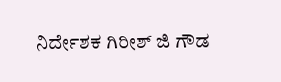ನಿರ್ದೇಶಕ ಗಿರೀಶ್ ಜಿ ಗೌಡ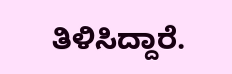ತಿಳಿಸಿದ್ದಾರೆ.